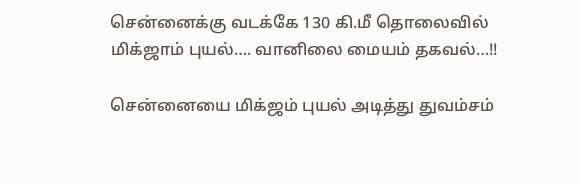சென்னைக்கு வடக்கே 130 கி.மீ தொலைவில் மிக்ஜாம் புயல்…. வானிலை மையம் தகவல்…!!

சென்னையை மிக்ஜம் புயல் அடித்து துவம்சம்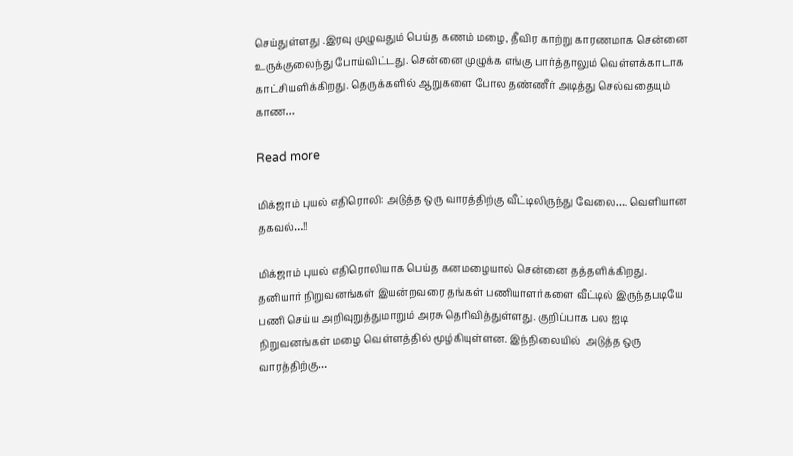செய்துள்ளது .இரவு முழுவதும் பெய்த கணம் மழை, தீவிர காற்று காரணமாக சென்னை உருக்குலைந்து போய்விட்டது. சென்னை முழுக்க எங்கு பார்த்தாலும் வெள்ளக்காடாக காட்சியளிக்கிறது. தெருக்களில் ஆறுகளை போல தண்ணீர் அடித்து செல்வதையும் காண…

Read more

மிக்ஜாம் புயல் எதிரொலி: அடுத்த ஒரு வாரத்திற்கு வீட்டிலிருந்து வேலை…. வெளியான தகவல்…!!

மிக்ஜாம் புயல் எதிரொலியாக பெய்த கனமழையால் சென்னை தத்தளிக்கிறது. தனியார் நிறுவனங்கள் இயன்றவரை தங்கள் பணியாளர்களை வீட்டில் இருந்தபடியே பணி செய்ய அறிவுறுத்துமாறும் அரசு தெரிவித்துள்ளது. குறிப்பாக பல ஐடி நிறுவனங்கள் மழை வெள்ளத்தில் மூழ்கியுள்ளன. இந்நிலையில்  அடுத்த ஒரு வாரத்திற்கு…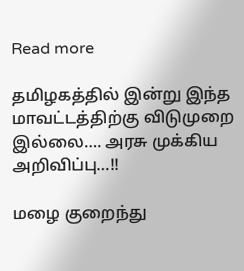Read more

தமிழகத்தில் இன்று இந்த மாவட்டத்திற்கு விடுமுறை இல்லை…. அரசு முக்கிய அறிவிப்பு…!!

மழை குறைந்து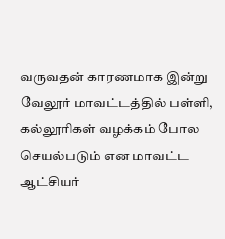வருவதன் காரணமாக இன்று வேலூர் மாவட்டத்தில் பள்ளி, கல்லூரிகள் வழக்கம் போல செயல்படும் என மாவட்ட ஆட்சியர்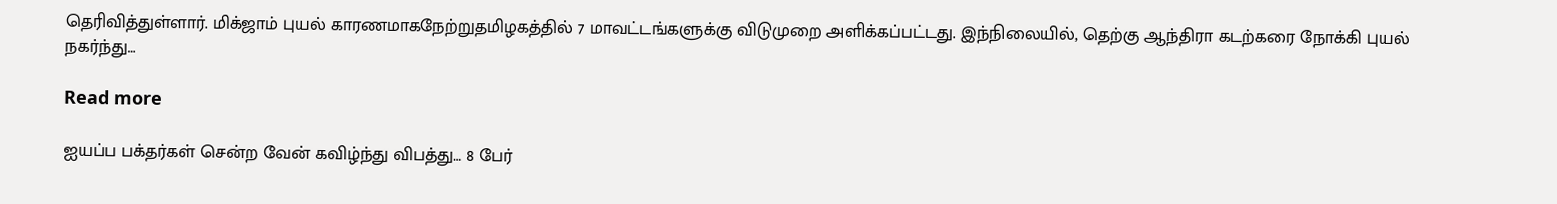தெரிவித்துள்ளார். மிக்ஜாம் புயல் காரணமாகநேற்றுதமிழகத்தில் 7 மாவட்டங்களுக்கு விடுமுறை அளிக்கப்பட்டது. இந்நிலையில், தெற்கு ஆந்திரா கடற்கரை நோக்கி புயல் நகர்ந்து…

Read more

ஐயப்ப பக்தர்கள் சென்ற வேன் கவிழ்ந்து விபத்து… 8 பேர்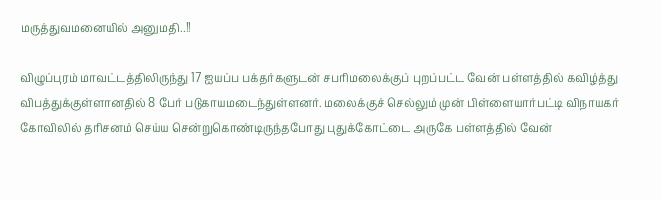மருத்துவமனையில் அனுமதி..!!

விழுப்புரம் மாவட்டத்திலிருந்து 17 ஐயப்ப பக்தர்களுடன் சபரிமலைக்குப் புறப்பட்ட வேன் பள்ளத்தில் கவிழ்த்து விபத்துக்குள்ளானதில் 8 பேர் படுகாயமடைந்துள்ளனர். மலைக்குச் செல்லும் முன் பிள்ளையார்பட்டி விநாயகர் கோவிலில் தரிசனம் செய்ய சென்றுகொண்டிருந்தபோது புதுக்கோட்டை அருகே பள்ளத்தில் வேன்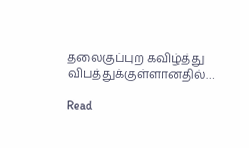தலைகுப்புற கவிழ்த்து விபத்துக்குள்ளானதில்…

Read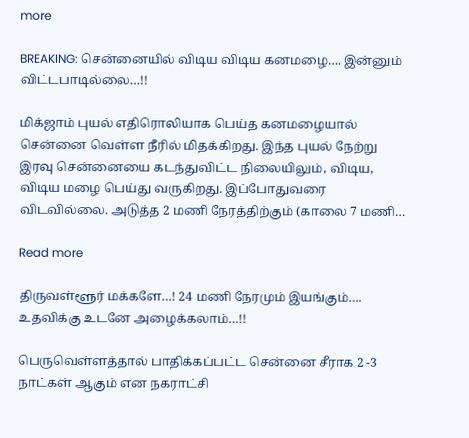more

BREAKING: சென்னையில் விடிய விடிய கனமழை…. இன்னும் விட்டபாடில்லை…!!

மிக்ஜாம் புயல் எதிரொலியாக பெய்த கனமழையால் சென்னை வெள்ள நீரில் மிதக்கிறது. இந்த புயல் நேற்று இரவு சென்னையை கடந்துவிட்ட நிலையிலும், விடிய, விடிய மழை பெய்து வருகிறது. இப்போதுவரை விடவில்லை. அடுத்த 2 மணி நேரத்திற்கும் (காலை 7 மணி…

Read more

திருவள்ளூர் மக்களே…! 24 மணி நேரமும் இயங்கும்…. உதவிக்கு உடனே அழைக்கலாம்…!!

பெருவெள்ளத்தால் பாதிக்கப்பட்ட சென்னை சீராக 2 -3 நாட்கள் ஆகும் என நகராட்சி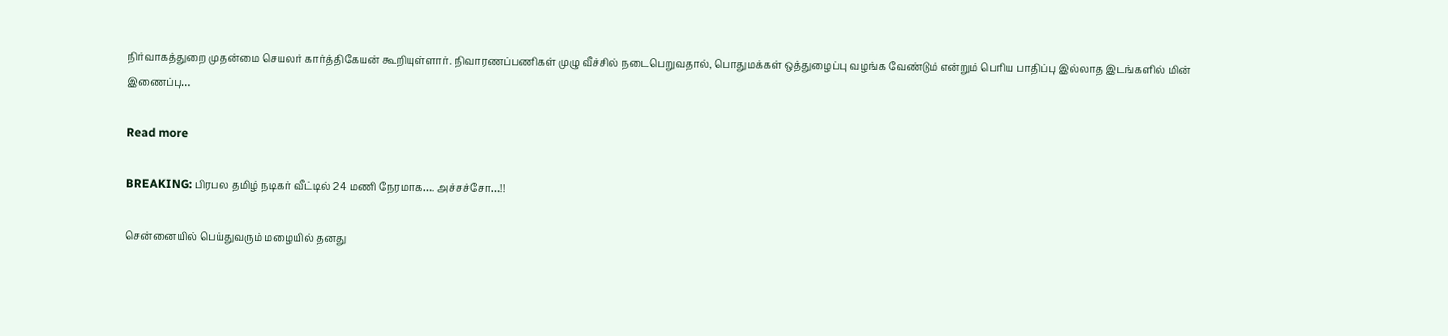நிர்வாகத்துறை முதன்மை செயலர் கார்த்திகேயன் கூறியுள்ளார். நிவாரணப்பணிகள் முழு வீச்சில் நடைபெறுவதால், பொதுமக்கள் ஒத்துழைப்பு வழங்க வேண்டும் என்றும் பெரிய பாதிப்பு இல்லாத இடங்களில் மின் இணைப்பு…

Read more

BREAKING: பிரபல தமிழ் நடிகர் வீட்டில் 24 மணி நேரமாக…. அச்சச்சோ…!!

சென்னையில் பெய்துவரும் மழையில் தனது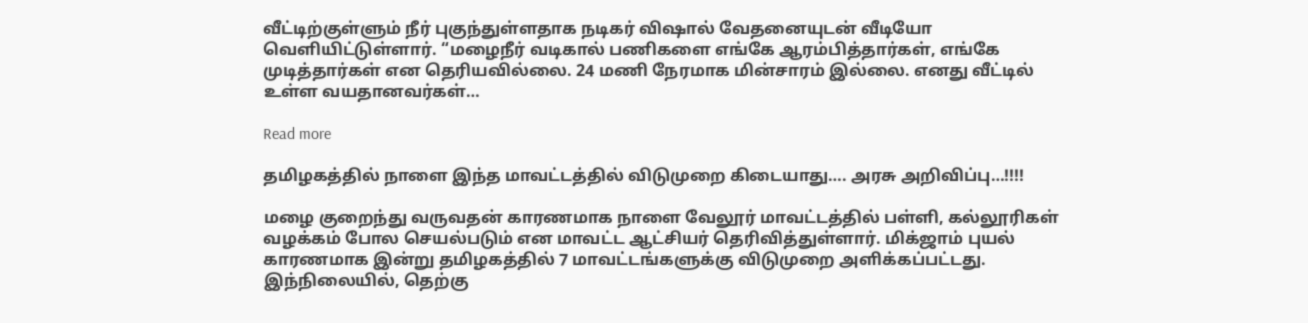வீட்டிற்குள்ளும் நீர் புகுந்துள்ளதாக நடிகர் விஷால் வேதனையுடன் வீடியோ வெளியிட்டுள்ளார். “மழைநீர் வடிகால் பணிகளை எங்கே ஆரம்பித்தார்கள், எங்கே முடித்தார்கள் என தெரியவில்லை. 24 மணி நேரமாக மின்சாரம் இல்லை. எனது வீட்டில் உள்ள வயதானவர்கள்…

Read more

தமிழகத்தில் நாளை இந்த மாவட்டத்தில் விடுமுறை கிடையாது…. அரசு அறிவிப்பு…!!!!

மழை குறைந்து வருவதன் காரணமாக நாளை வேலூர் மாவட்டத்தில் பள்ளி, கல்லூரிகள் வழக்கம் போல செயல்படும் என மாவட்ட ஆட்சியர் தெரிவித்துள்ளார். மிக்ஜாம் புயல் காரணமாக இன்று தமிழகத்தில் 7 மாவட்டங்களுக்கு விடுமுறை அளிக்கப்பட்டது. இந்நிலையில், தெற்கு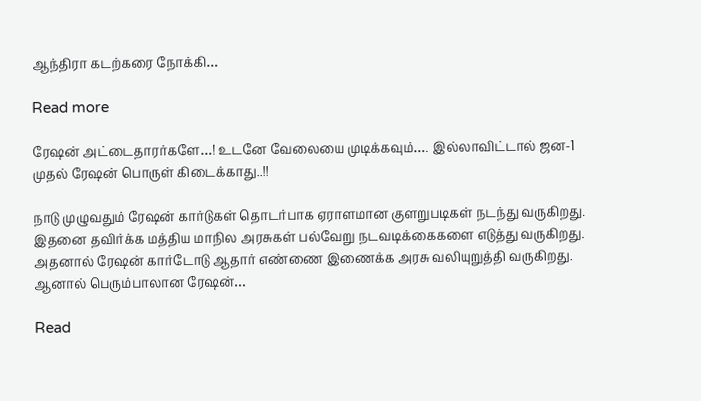ஆந்திரா கடற்கரை நோக்கி…

Read more

ரேஷன் அட்டைதாரர்களே…! உடனே வேலையை முடிக்கவும்…. இல்லாவிட்டால் ஜன-1 முதல் ரேஷன் பொருள் கிடைக்காது..!!

நாடு முழுவதும் ரேஷன் கார்டுகள் தொடர்பாக ஏராளமான குளறுபடிகள் நடந்து வருகிறது. இதனை தவிர்க்க மத்திய மாநில அரசுகள் பல்வேறு நடவடிக்கைகளை எடுத்து வருகிறது. அதனால் ரேஷன் கார்டோடு ஆதார் எண்ணை இணைக்க அரசு வலியுறுத்தி வருகிறது. ஆனால் பெரும்பாலான ரேஷன்…

Read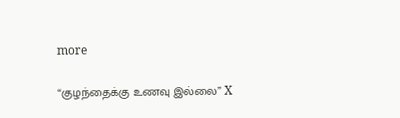more

“குழந்தைக்கு உணவு இல்லை” X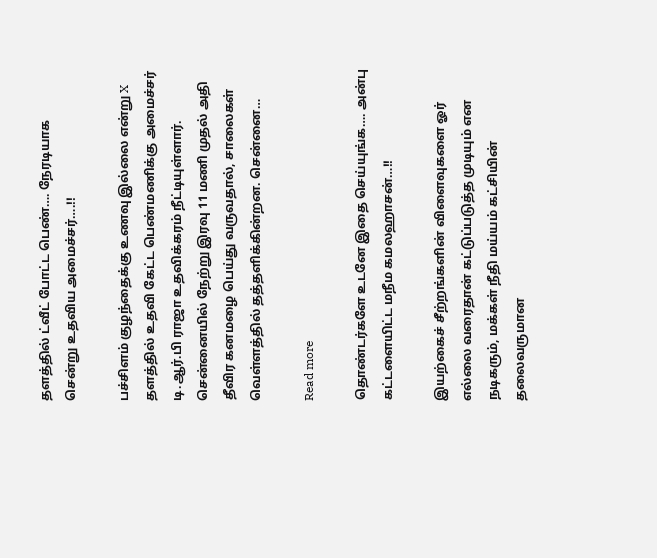தளத்தில் ட்வீட் போட்ட பெண்…. நேரடியாக சென்று உதவிய அமைச்சர்….!!

பச்சிளம் குழந்தைக்கு உணவு இல்லை என்று X தளத்தில் உதவி கேட்ட பெண்மணிக்கு அமைச்சர் டி.ஆர்.பி ராஜா உதவிக்கரம் நீட்டியுள்ளார். சென்னையில் நேற்று இரவு 11 மணி முதல் அதி தீவிர கனமழை பெய்து வருவதால், சாலைகள் வெள்ளத்தில் தத்தளிக்கின்றன. சென்னை…

Read more

தொண்டர்களே உடனே இதை செய்யுங்க…. அன்பு கட்டளையிட்ட மநீம கமலஹாசன்…!!

இயற்கைச் சீற்றங்களின் விளைவுகளை ஓர் எல்லை வரைதான் கட்டுப்படுத்த முடியும் என நடிகரும், மக்கள் நீதி மய்யம் கட்சியின் தலைவருமான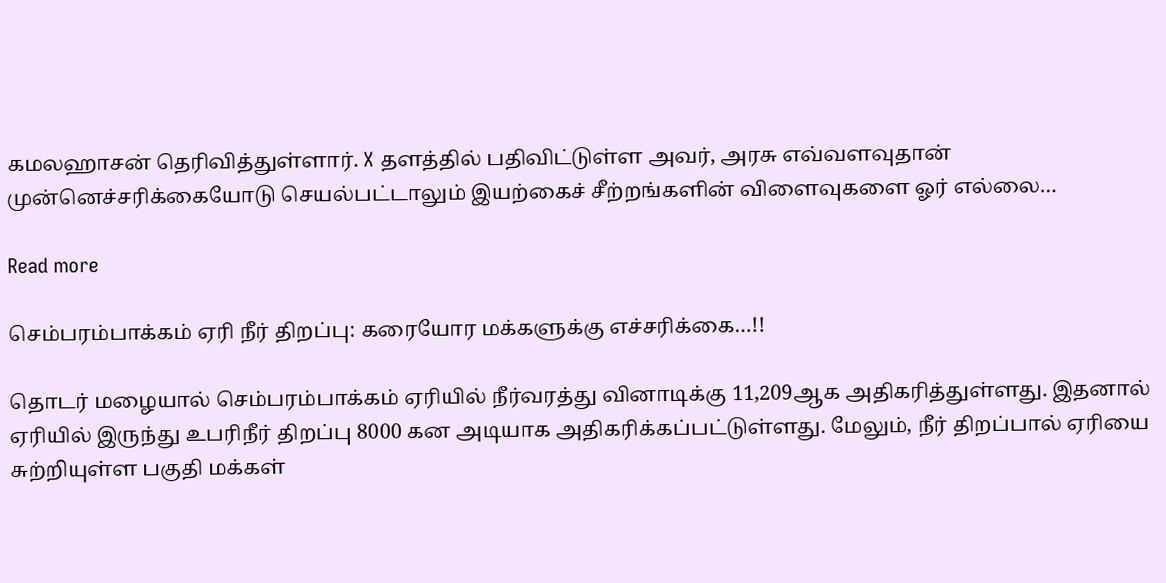கமலஹாசன் தெரிவித்துள்ளார். X தளத்தில் பதிவிட்டுள்ள அவர், அரசு எவ்வளவுதான் முன்னெச்சரிக்கையோடு செயல்பட்டாலும் இயற்கைச் சீற்றங்களின் விளைவுகளை ஓர் எல்லை…

Read more

செம்பரம்பாக்கம் ஏரி நீர் திறப்பு: கரையோர மக்களுக்கு எச்சரிக்கை…!!

தொடர் மழையால் செம்பரம்பாக்கம் ஏரியில் நீர்வரத்து வினாடிக்கு 11,209ஆக அதிகரித்துள்ளது. இதனால் ஏரியில் இருந்து உபரிநீர் திறப்பு 8000 கன அடியாக அதிகரிக்கப்பட்டுள்ளது. மேலும், நீர் திறப்பால் ஏரியை சுற்றியுள்ள பகுதி மக்கள்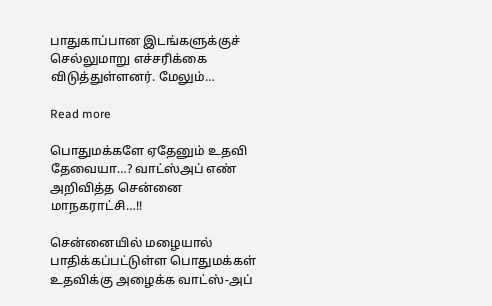பாதுகாப்பான இடங்களுக்குச் செல்லுமாறு எச்சரிக்கை விடுத்துள்ளனர். மேலும்…

Read more

பொதுமக்களே ஏதேனும் உதவி தேவையா…? வாட்ஸ்அப் எண் அறிவித்த சென்னை மாநகராட்சி…!!

சென்னையில் மழையால் பாதிக்கப்பட்டுள்ள பொதுமக்கள் உதவிக்கு அழைக்க வாட்ஸ்-அப்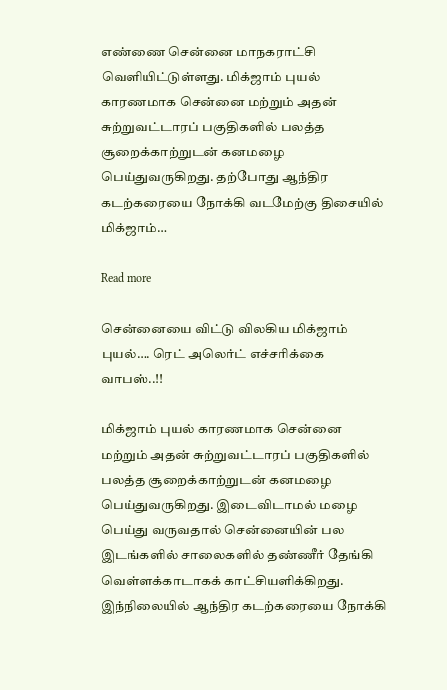எண்ணை சென்னை மாநகராட்சி வெளியிட்டுள்ளது. மிக்ஜாம் புயல் காரணமாக சென்னை மற்றும் அதன் சுற்றுவட்டாரப் பகுதிகளில் பலத்த சூறைக்காற்றுடன் கனமழை பெய்துவருகிறது. தற்போது ஆந்திர கடற்கரையை நோக்கி வடமேற்கு திசையில் மிக்ஜாம்…

Read more

சென்னையை விட்டு விலகிய மிக்ஜாம் புயல்…. ரெட் அலெர்ட் எச்சரிக்கை வாபஸ்..!!

மிக்ஜாம் புயல் காரணமாக சென்னை மற்றும் அதன் சுற்றுவட்டாரப் பகுதிகளில் பலத்த சூறைக்காற்றுடன் கனமழை பெய்துவருகிறது. இடைவிடாமல் மழை பெய்து வருவதால் சென்னையின் பல இடங்களில் சாலைகளில் தண்ணீர் தேங்கி வெள்ளக்காடாகக் காட்சியளிக்கிறது. இந்நிலையில் ஆந்திர கடற்கரையை நோக்கி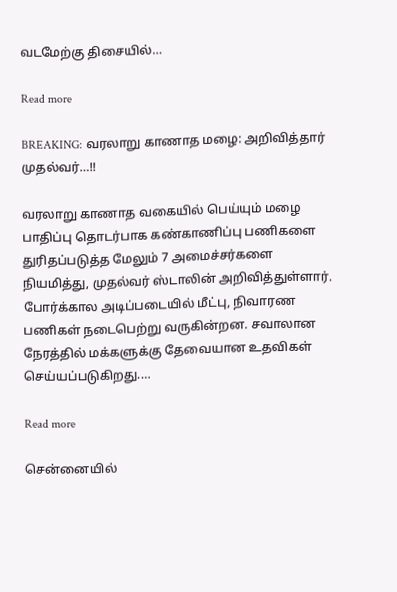வடமேற்கு திசையில்…

Read more

BREAKING: வரலாறு காணாத மழை: அறிவித்தார் முதல்வர்…!!

வரலாறு காணாத வகையில் பெய்யும் மழை பாதிப்பு தொடர்பாக கண்காணிப்பு பணிகளை துரிதப்படுத்த மேலும் 7 அமைச்சர்களை நியமித்து, முதல்வர் ஸ்டாலின் அறிவித்துள்ளார். போர்க்கால அடிப்படையில் மீட்பு, நிவாரண பணிகள் நடைபெற்று வருகின்றன. சவாலான நேரத்தில் மக்களுக்கு தேவையான உதவிகள் செய்யப்படுகிறது.…

Read more

சென்னையில்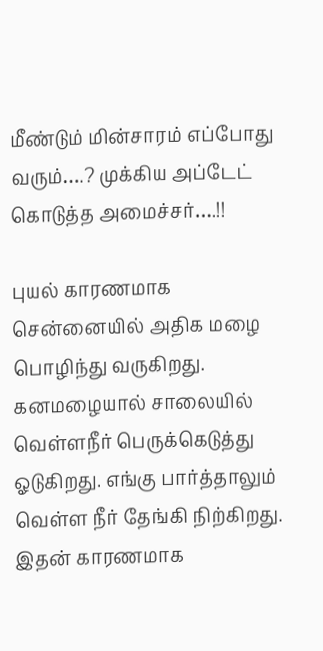மீண்டும் மின்சாரம் எப்போது வரும்….? முக்கிய அப்டேட் கொடுத்த அமைச்சர்….!!

புயல் காரணமாக சென்னையில் அதிக மழை பொழிந்து வருகிறது. கனமழையால் சாலையில் வெள்ளநீர் பெருக்கெடுத்து ஓடுகிறது. எங்கு பார்த்தாலும் வெள்ள நீர் தேங்கி நிற்கிறது. இதன் காரணமாக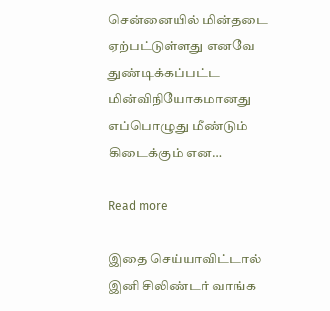சென்னையில் மின்தடை ஏற்பட்டுள்ளது எனவே துண்டிக்கப்பட்ட மின்விநியோகமானது எப்பொழுது மீண்டும் கிடைக்கும் என…

Read more

இதை செய்யாவிட்டால் இனி சிலிண்டர் வாங்க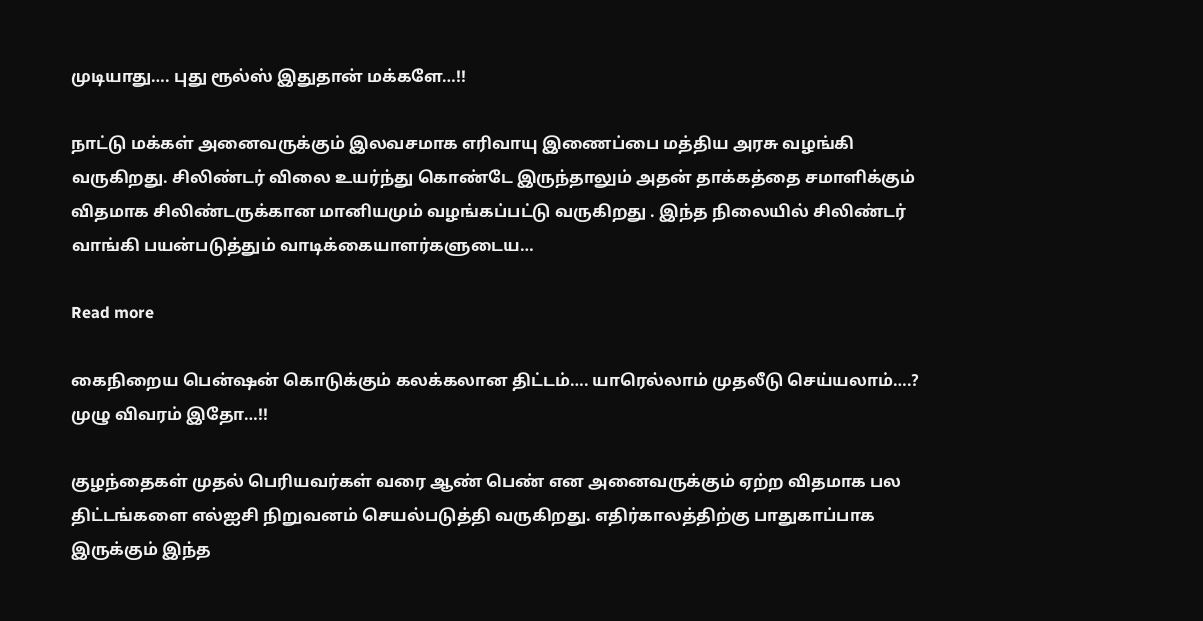முடியாது…. புது ரூல்ஸ் இதுதான் மக்களே…!!

நாட்டு மக்கள் அனைவருக்கும் இலவசமாக எரிவாயு இணைப்பை மத்திய அரசு வழங்கி வருகிறது. சிலிண்டர் விலை உயர்ந்து கொண்டே இருந்தாலும் அதன் தாக்கத்தை சமாளிக்கும் விதமாக சிலிண்டருக்கான மானியமும் வழங்கப்பட்டு வருகிறது . இந்த நிலையில் சிலிண்டர் வாங்கி பயன்படுத்தும் வாடிக்கையாளர்களுடைய…

Read more

கைநிறைய பென்ஷன் கொடுக்கும் கலக்கலான திட்டம்…. யாரெல்லாம் முதலீடு செய்யலாம்….? முழு விவரம் இதோ…!!

குழந்தைகள் முதல் பெரியவர்கள் வரை ஆண் பெண் என அனைவருக்கும் ஏற்ற விதமாக பல திட்டங்களை எல்ஐசி நிறுவனம் செயல்படுத்தி வருகிறது. எதிர்காலத்திற்கு பாதுகாப்பாக இருக்கும் இந்த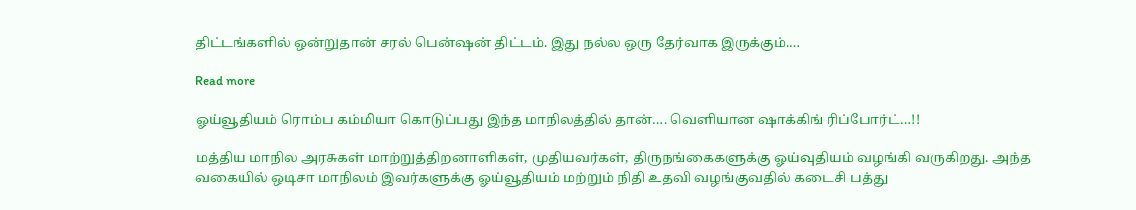திட்டங்களில் ஒன்றுதான் சரல் பென்ஷன் திட்டம். இது நல்ல ஒரு தேர்வாக இருக்கும்.…

Read more

ஓய்வூதியம் ரொம்ப கம்மியா கொடுப்பது இந்த மாநிலத்தில் தான்…. வெளியான ஷாக்கிங் ரிப்போர்ட்…!!

மத்திய மாநில அரசுகள் மாற்றுத்திறனாளிகள், முதியவர்கள், திருநங்கைகளுக்கு ஓய்வுதியம் வழங்கி வருகிறது. அந்த வகையில் ஒடிசா மாநிலம் இவர்களுக்கு ஓய்வூதியம் மற்றும் நிதி உதவி வழங்குவதில் கடைசி பத்து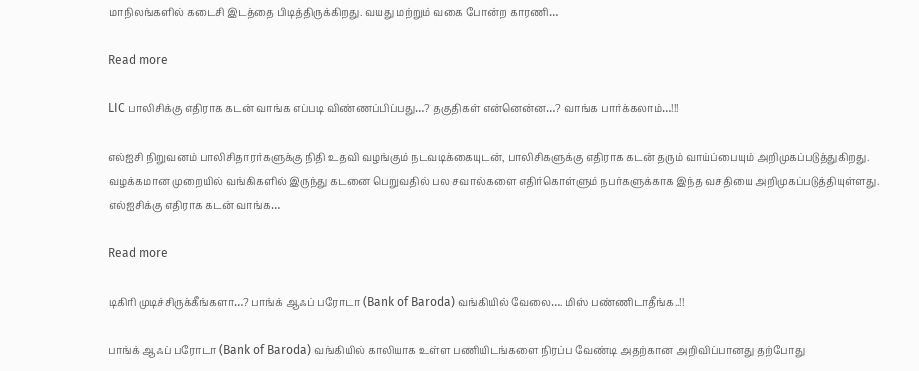மாநிலங்களில் கடைசி இடத்தை பிடித்திருக்கிறது. வயது மற்றும் வகை போன்ற காரணி…

Read more

LIC பாலிசிக்கு எதிராக கடன் வாங்க எப்படி விண்ணப்பிப்பது…? தகுதிகள் என்னென்ன…? வாங்க பார்க்கலாம்…!!!

எல்ஐசி நிறுவனம் பாலிசிதாரர்களுக்கு நிதி உதவி வழங்கும் நடவடிக்கையுடன், பாலிசிகளுக்கு எதிராக கடன் தரும் வாய்ப்பையும் அறிமுகப்படுத்துகிறது. வழக்கமான முறையில் வங்கிகளில் இருந்து கடனை பெறுவதில் பல சவால்களை எதிர்கொள்ளும் நபர்களுக்காக இந்த வசதியை அறிமுகப்படுத்தியுள்ளது. எல்ஐசிக்கு எதிராக கடன் வாங்க…

Read more

டிகிரி முடிச்சிருக்கீங்களா…? பாங்க் ஆஃப் பரோடா (Bank of Baroda) வங்கியில் வேலை…. மிஸ் பண்ணிடாதீங்க..!!

பாங்க் ஆஃப் பரோடா (Bank of Baroda) வங்கியில் காலியாக உள்ள பணியிடங்களை நிரப்ப வேண்டி அதற்கான அறிவிப்பானது தற்போது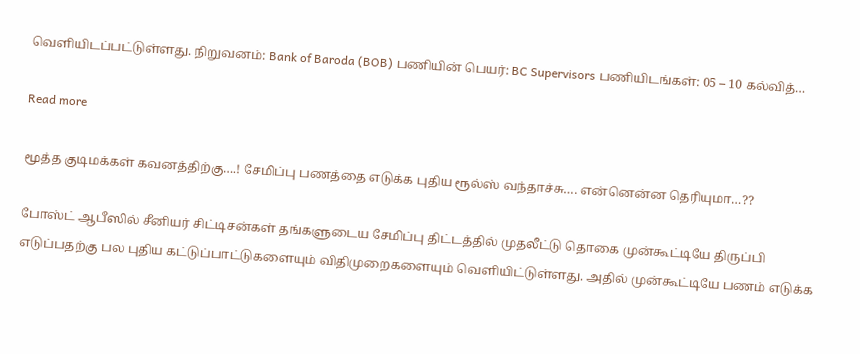வெளியிடப்பட்டுள்ளது. நிறுவனம்: Bank of Baroda (BOB) பணியின் பெயர்: BC Supervisors பணியிடங்கள்: 05 – 10 கல்வித்…

Read more

மூத்த குடிமக்கள் கவனத்திற்கு….! சேமிப்பு பணத்தை எடுக்க புதிய ரூல்ஸ் வந்தாச்சு…. என்னென்ன தெரியுமா…??

போஸ்ட் ஆபீஸில் சீனியர் சிட்டிசன்கள் தங்களுடைய சேமிப்பு திட்டத்தில் முதலீட்டு தொகை முன்கூட்டியே திருப்பி எடுப்பதற்கு பல புதிய கட்டுப்பாட்டுகளையும் விதிமுறைகளையும் வெளியிட்டுள்ளது. அதில் முன்கூட்டியே பணம் எடுக்க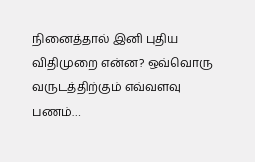நினைத்தால் இனி புதிய விதிமுறை என்ன? ஒவ்வொரு வருடத்திற்கும் எவ்வளவு பணம்…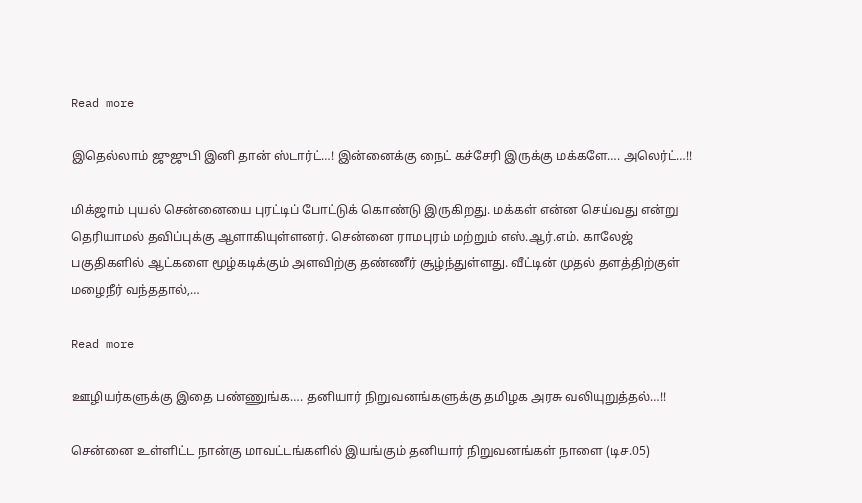Read more

இதெல்லாம் ஜுஜுபி இனி தான் ஸ்டார்ட்…! இன்னைக்கு நைட் கச்சேரி இருக்கு மக்களே…. அலெர்ட்…!!

மிக்ஜாம் புயல் சென்னையை புரட்டிப் போட்டுக் கொண்டு இருகிறது. மக்கள் என்ன செய்வது என்று தெரியாமல் தவிப்புக்கு ஆளாகியுள்ளனர். சென்னை ராமபுரம் மற்றும் எஸ்.ஆர்.எம். காலேஜ் பகுதிகளில் ஆட்களை மூழ்கடிக்கும் அளவிற்கு தண்ணீர் சூழ்ந்துள்ளது. வீட்டின் முதல் தளத்திற்குள் மழைநீர் வந்ததால்,…

Read more

ஊழியர்களுக்கு இதை பண்ணுங்க…. தனியார் நிறுவனங்களுக்கு தமிழக அரசு வலியுறுத்தல்…!!

சென்னை உள்ளிட்ட நான்கு மாவட்டங்களில் இயங்கும் தனியார் நிறுவனங்கள் நாளை (டிச.05)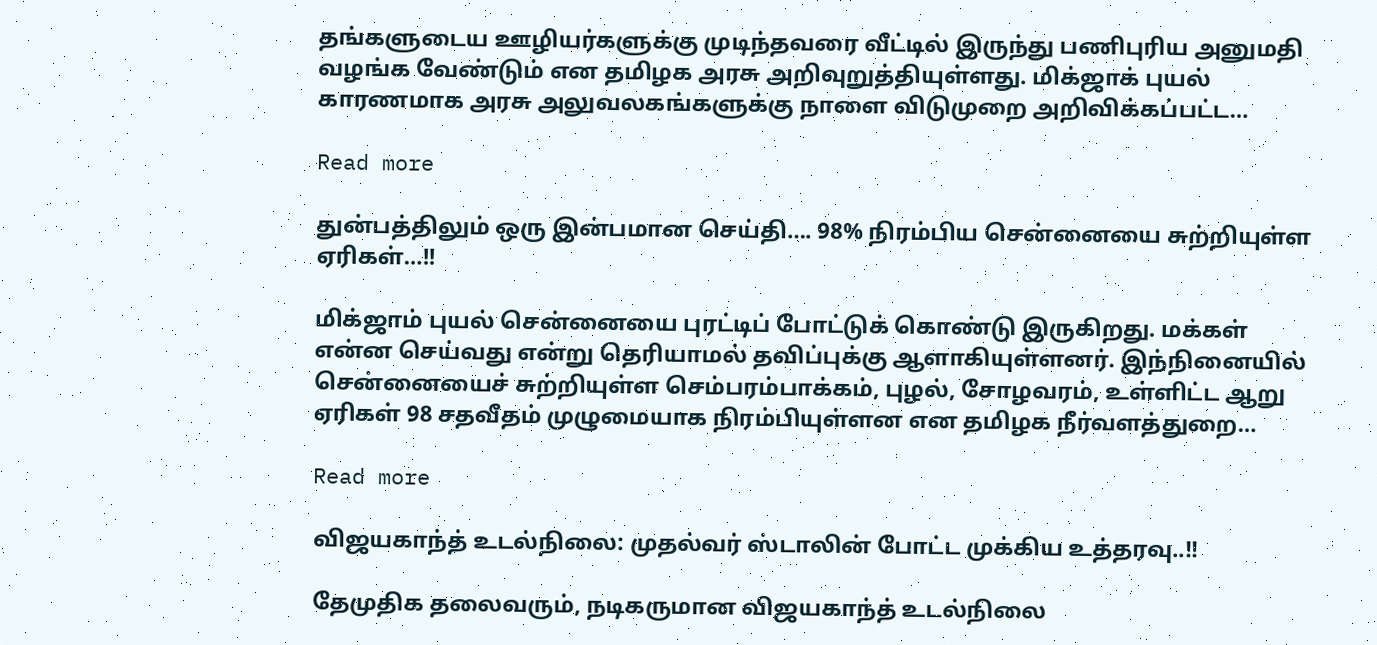தங்களுடைய ஊழியர்களுக்கு முடிந்தவரை வீட்டில் இருந்து பணிபுரிய அனுமதி வழங்க வேண்டும் என தமிழக அரசு அறிவுறுத்தியுள்ளது. மிக்ஜாக் புயல் காரணமாக அரசு அலுவலகங்களுக்கு நாளை விடுமுறை அறிவிக்கப்பட்ட…

Read more

துன்பத்திலும் ஒரு இன்பமான செய்தி…. 98% நிரம்பிய சென்னையை சுற்றியுள்ள ஏரிகள்…!!

மிக்ஜாம் புயல் சென்னையை புரட்டிப் போட்டுக் கொண்டு இருகிறது. மக்கள் என்ன செய்வது என்று தெரியாமல் தவிப்புக்கு ஆளாகியுள்ளனர். இந்நினையில் சென்னையைச் சுற்றியுள்ள செம்பரம்பாக்கம், புழல், சோழவரம், உள்ளிட்ட ஆறு ஏரிகள் 98 சதவீதம் முழுமையாக நிரம்பியுள்ளன என தமிழக நீர்வளத்துறை…

Read more

விஜயகாந்த் உடல்நிலை: முதல்வர் ஸ்டாலின் போட்ட முக்கிய உத்தரவு..!!

தேமுதிக தலைவரும், நடிகருமான விஜயகாந்த் உடல்நிலை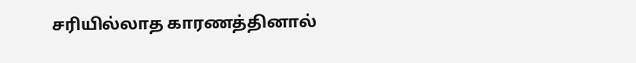சரியில்லாத காரணத்தினால்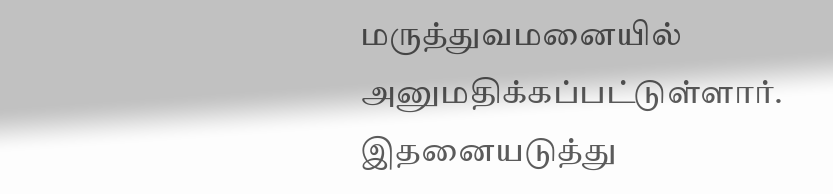மருத்துவமனையில் அனுமதிக்கப்பட்டுள்ளார். இதனையடுத்து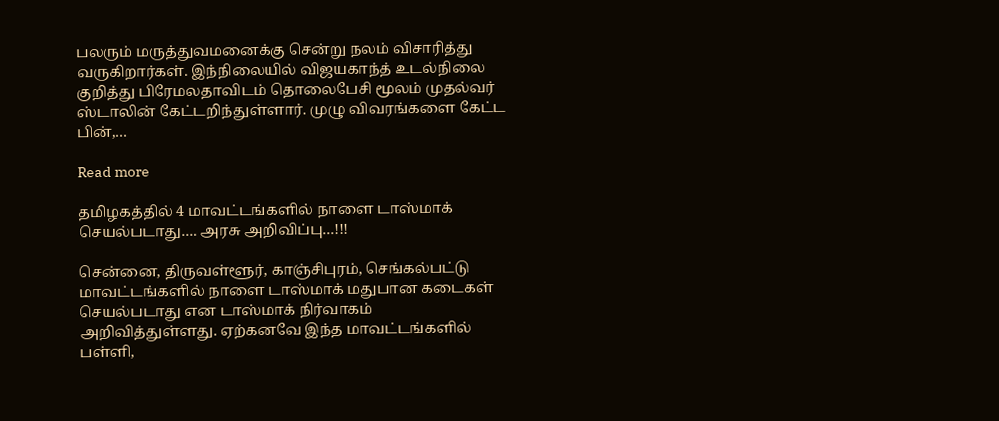பலரும் மருத்துவமனைக்கு சென்று நலம் விசாரித்து வருகிறார்கள். இந்நிலையில் விஜயகாந்த் உடல்நிலை குறித்து பிரேமலதாவிடம் தொலைபேசி மூலம் முதல்வர் ஸ்டாலின் கேட்டறிந்துள்ளார். முழு விவரங்களை கேட்ட பின்,…

Read more

தமிழகத்தில் 4 மாவட்டங்களில் நாளை டாஸ்மாக் செயல்படாது…. அரசு அறிவிப்பு…!!!

சென்னை, திருவள்ளூர், காஞ்சிபுரம், செங்கல்பட்டு மாவட்டங்களில் நாளை டாஸ்மாக் மதுபான கடைகள் செயல்படாது என டாஸ்மாக் நிர்வாகம் அறிவித்துள்ளது. ஏற்கனவே இந்த மாவட்டங்களில் பள்ளி,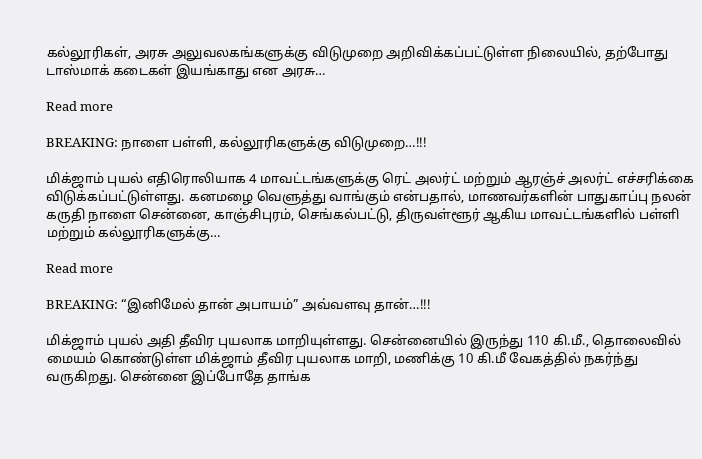கல்லூரிகள், அரசு அலுவலகங்களுக்கு விடுமுறை அறிவிக்கப்பட்டுள்ள நிலையில், தற்போது டாஸ்மாக் கடைகள் இயங்காது என அரசு…

Read more

BREAKING: நாளை பள்ளி, கல்லூரிகளுக்கு விடுமுறை…!!!

மிக்ஜாம் புயல் எதிரொலியாக 4 மாவட்டங்களுக்கு ரெட் அலர்ட் மற்றும் ஆரஞ்ச் அலர்ட் எச்சரிக்கை விடுக்கப்பட்டுள்ளது. கனமழை வெளுத்து வாங்கும் என்பதால், மாணவர்களின் பாதுகாப்பு நலன் கருதி நாளை சென்னை, காஞ்சிபுரம், செங்கல்பட்டு, திருவள்ளூர் ஆகிய மாவட்டங்களில் பள்ளி மற்றும் கல்லூரிகளுக்கு…

Read more

BREAKING: “இனிமேல் தான் அபாயம்” அவ்வளவு தான்…!!!

மிக்ஜாம் புயல் அதி தீவிர புயலாக மாறியுள்ளது. சென்னையில் இருந்து 110 கி.மீ., தொலைவில் மையம் கொண்டுள்ள மிக்ஜாம் தீவிர புயலாக மாறி, மணிக்கு 10 கி.மீ வேகத்தில் நகர்ந்து வருகிறது. சென்னை இப்போதே தாங்க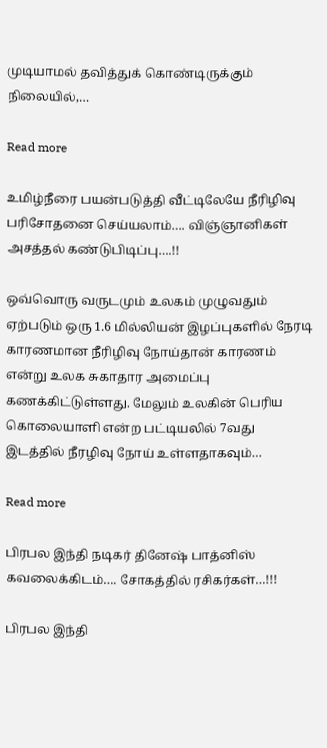முடியாமல் தவித்துக் கொண்டிருக்கும் நிலையில்,…

Read more

உமிழ்நீரை பயன்படுத்தி வீட்டிலேயே நீரிழிவு பரிசோதனை செய்யலாம்…. விஞ்ஞானிகள் அசத்தல் கண்டுபிடிப்பு….!!

ஒவ்வொரு வருடமும் உலகம் முழுவதும் ஏற்படும் ஒரு 1.6 மில்லியன் இழப்புகளில் நேரடி காரணமான நீரிழிவு நோய்தான் காரணம் என்று உலக சுகாதார அமைப்பு கணக்கிட்டுள்ளது. மேலும் உலகின் பெரிய கொலையாளி என்ற பட்டியலில் 7வது இடத்தில் நீரழிவு நோய் உள்ளதாகவும்…

Read more

பிரபல இந்தி நடிகர் தினேஷ் பாத்னிஸ் கவலைக்கிடம்…. சோகத்தில் ரசிகர்கள்…!!!

பிரபல இந்தி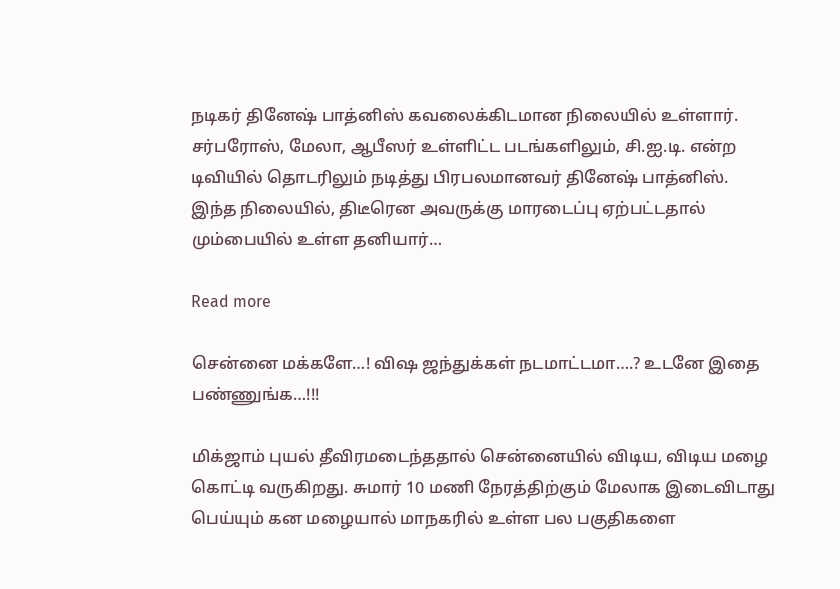நடிகர் தினேஷ் பாத்னிஸ் கவலைக்கிடமான நிலையில் உள்ளார். சர்பரோஸ், மேலா, ஆபீஸர் உள்ளிட்ட படங்களிலும், சி.ஐ.டி. என்ற டிவியில் தொடரிலும் நடித்து பிரபலமானவர் தினேஷ் பாத்னிஸ். இந்த நிலையில், திடீரென அவருக்கு மாரடைப்பு ஏற்பட்டதால் மும்பையில் உள்ள தனியார்…

Read more

சென்னை மக்களே…! விஷ ஜந்துக்கள் நடமாட்டமா….? உடனே இதை பண்ணுங்க…!!!

மிக்ஜாம் புயல் தீவிரமடைந்ததால் சென்னையில் விடிய, விடிய மழை கொட்டி வருகிறது. சுமார் 10 மணி நேரத்திற்கும் மேலாக இடைவிடாது பெய்யும் கன மழையால் மாநகரில் உள்ள பல பகுதிகளை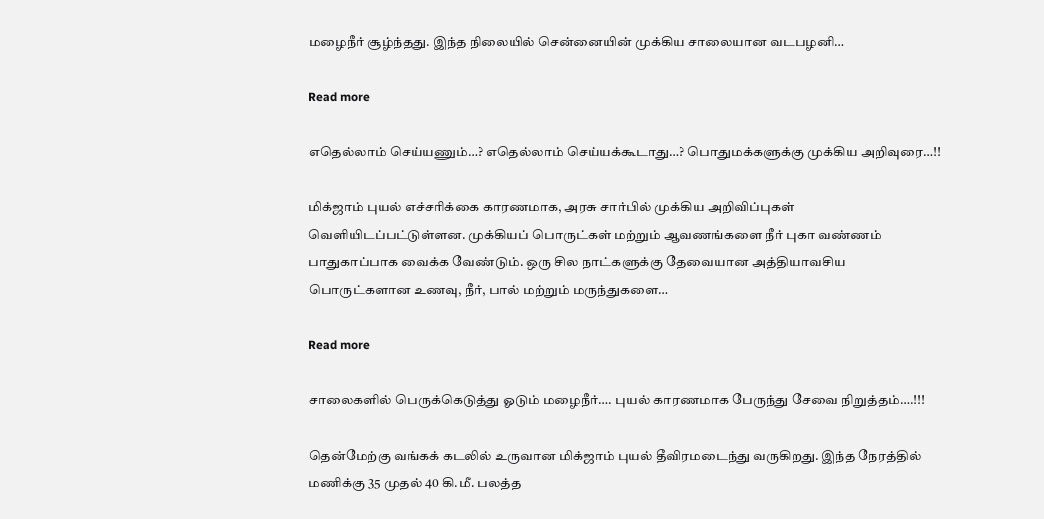மழைநீர் சூழ்ந்தது. இந்த நிலையில் சென்னையின் முக்கிய சாலையான வடபழனி…

Read more

எதெல்லாம் செய்யணும்…? எதெல்லாம் செய்யக்கூடாது…? பொதுமக்களுக்கு முக்கிய அறிவுரை…!!

மிக்ஜாம் புயல் எச்சரிக்கை காரணமாக, அரசு சார்பில் முக்கிய அறிவிப்புகள் வெளியிடப்பட்டுள்ளன. முக்கியப் பொருட்கள் மற்றும் ஆவணங்களை நீர் புகா வண்ணம் பாதுகாப்பாக வைக்க வேண்டும். ஒரு சில நாட்களுக்கு தேவையான அத்தியாவசிய பொருட்களான உணவு, நீர், பால் மற்றும் மருந்துகளை…

Read more

சாலைகளில் பெருக்கெடுத்து ஓடும் மழைநீர்…. புயல் காரணமாக பேருந்து சேவை நிறுத்தம்….!!!

தென்மேற்கு வங்கக் கடலில் உருவான மிக்ஜாம் புயல் தீவிரமடைந்து வருகிறது. இந்த நேரத்தில் மணிக்கு 35 முதல் 40 கி.மீ. பலத்த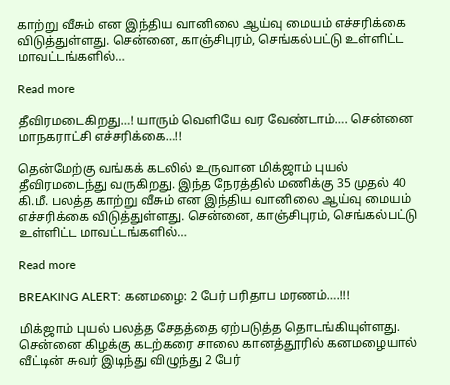காற்று வீசும் என இந்திய வானிலை ஆய்வு மையம் எச்சரிக்கை விடுத்துள்ளது. சென்னை, காஞ்சிபுரம், செங்கல்பட்டு உள்ளிட்ட மாவட்டங்களில்…

Read more

தீவிரமடைகிறது…! யாரும் வெளியே வர வேண்டாம்…. சென்னை மாநகராட்சி எச்சரிக்கை…!!

தென்மேற்கு வங்கக் கடலில் உருவான மிக்ஜாம் புயல் தீவிரமடைந்து வருகிறது. இந்த நேரத்தில் மணிக்கு 35 முதல் 40 கி.மீ. பலத்த காற்று வீசும் என இந்திய வானிலை ஆய்வு மையம் எச்சரிக்கை விடுத்துள்ளது. சென்னை, காஞ்சிபுரம், செங்கல்பட்டு உள்ளிட்ட மாவட்டங்களில்…

Read more

BREAKING ALERT: கனமழை: 2 பேர் பரிதாப மரணம்….!!!

மிக்ஜாம் புயல் பலத்த சேதத்தை ஏற்படுத்த தொடங்கியுள்ளது. சென்னை கிழக்கு கடற்கரை சாலை கானத்தூரில் கனமழையால் வீட்டின் சுவர் இடிந்து விழுந்து 2 பேர்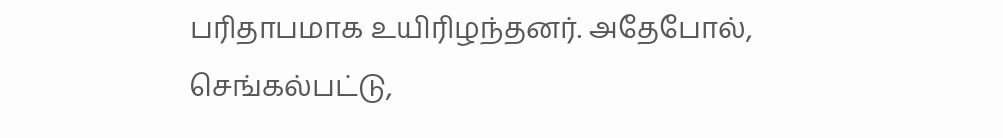பரிதாபமாக உயிரிழந்தனர். அதேபோல், செங்கல்பட்டு,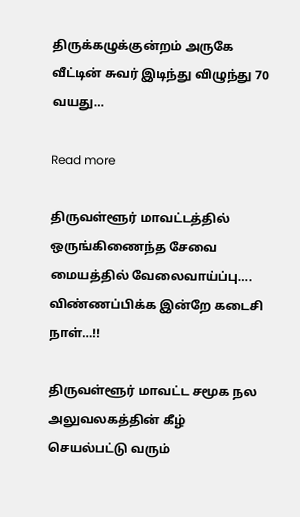திருக்கழுக்குன்றம் அருகே வீட்டின் சுவர் இடிந்து விழுந்து 70 வயது…

Read more

திருவள்ளூர் மாவட்டத்தில் ஒருங்கிணைந்த சேவை மையத்தில் வேலைவாய்ப்பு…. விண்ணப்பிக்க இன்றே கடைசி நாள்…!!

திருவள்ளூர் மாவட்ட சமூக நல அலுவலகத்தின் கீழ் செயல்பட்டு வரும்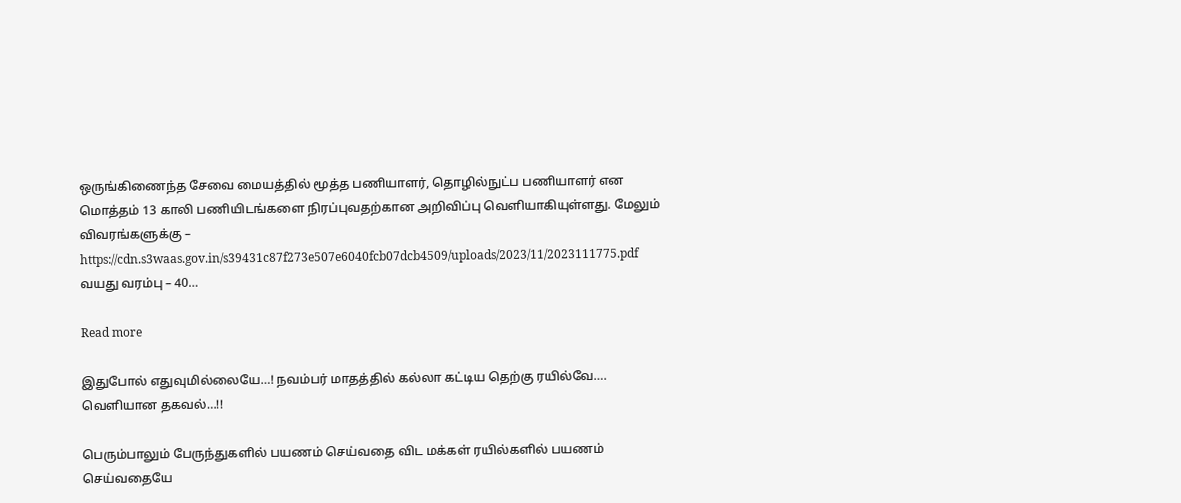ஒருங்கிணைந்த சேவை மையத்தில் மூத்த பணியாளர், தொழில்நுட்ப பணியாளர் என மொத்தம் 13 காலி பணியிடங்களை நிரப்புவதற்கான அறிவிப்பு வெளியாகியுள்ளது. மேலும் விவரங்களுக்கு – https://cdn.s3waas.gov.in/s39431c87f273e507e6040fcb07dcb4509/uploads/2023/11/2023111775.pdf வயது வரம்பு – 40…

Read more

இதுபோல் எதுவுமில்லையே…! நவம்பர் மாதத்தில் கல்லா கட்டிய தெற்கு ரயில்வே…. வெளியான தகவல்…!!

பெரும்பாலும் பேருந்துகளில் பயணம் செய்வதை விட மக்கள் ரயில்களில் பயணம் செய்வதையே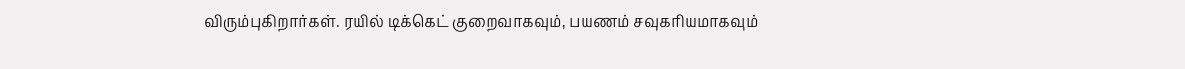விரும்புகிறார்கள். ரயில் டிக்கெட் குறைவாகவும், பயணம் சவுகரியமாகவும்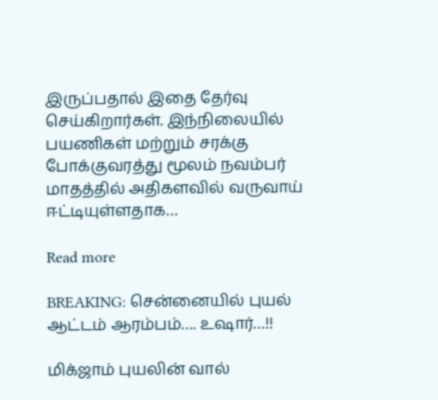இருப்பதால் இதை தேர்வு செய்கிறார்கள். இந்நிலையில் பயணிகள் மற்றும் சரக்கு போக்குவரத்து மூலம் நவம்பர் மாதத்தில் அதிகளவில் வருவாய் ஈட்டியுள்ளதாக…

Read more

BREAKING: சென்னையில் புயல் ஆட்டம் ஆரம்பம்…. உஷார்…!!

மிக்ஜாம் புயலின் வால்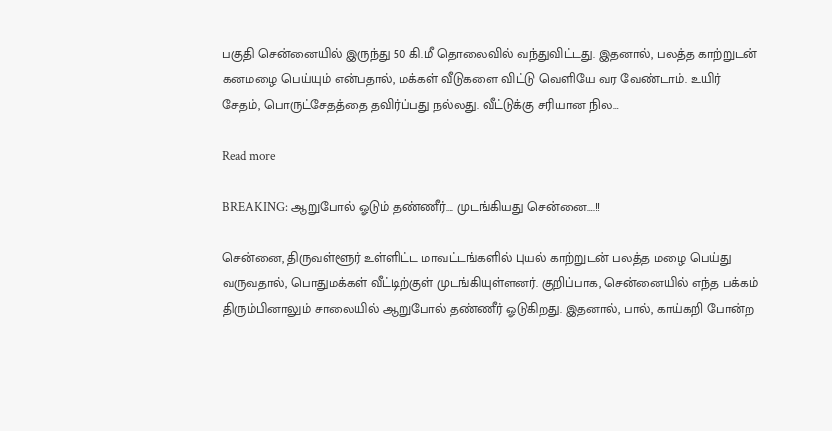பகுதி சென்னையில் இருந்து 50 கி.மீ தொலைவில் வந்துவிட்டது. இதனால், பலத்த காற்றுடன் கனமழை பெய்யும் என்பதால், மக்கள் வீடுகளை விட்டு வெளியே வர வேண்டாம். உயிர் சேதம், பொருட்சேதத்தை தவிர்ப்பது நல்லது. வீட்டுக்கு சரியான நில…

Read more

BREAKING: ஆறுபோல் ஓடும் தண்ணீர்…. முடங்கியது சென்னை….!!

சென்னை, திருவள்ளூர் உள்ளிட்ட மாவட்டங்களில் புயல் காற்றுடன் பலத்த மழை பெய்து வருவதால், பொதுமக்கள் வீட்டிற்குள் முடங்கியுள்ளனர். குறிப்பாக, சென்னையில் எந்த பக்கம் திரும்பினாலும் சாலையில் ஆறுபோல் தண்ணீர் ஓடுகிறது. இதனால், பால், காய்கறி போன்ற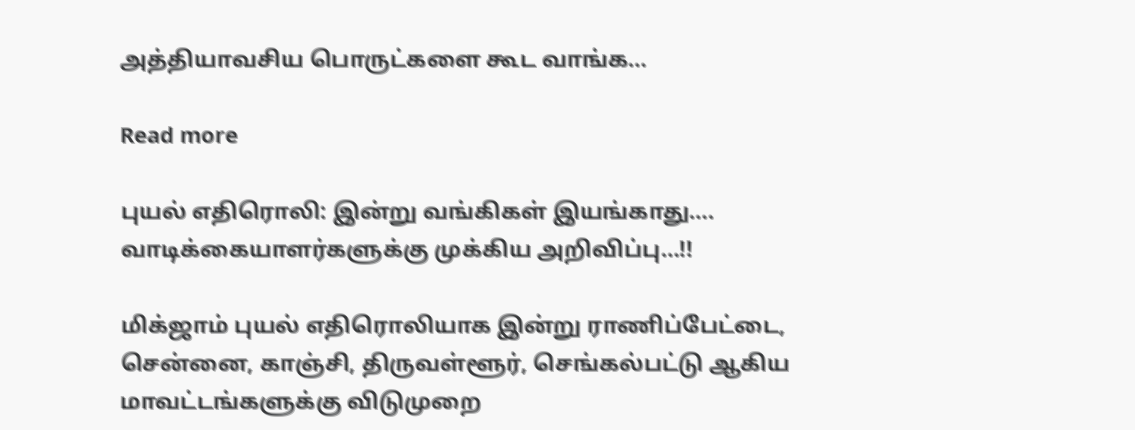அத்தியாவசிய பொருட்களை கூட வாங்க…

Read more

புயல் எதிரொலி: இன்று வங்கிகள் இயங்காது…. வாடிக்கையாளர்களுக்கு முக்கிய அறிவிப்பு…!!

மிக்ஜாம் புயல் எதிரொலியாக இன்று ராணிப்பேட்டை, சென்னை, காஞ்சி, திருவள்ளூர், செங்கல்பட்டு ஆகிய மாவட்டங்களுக்கு விடுமுறை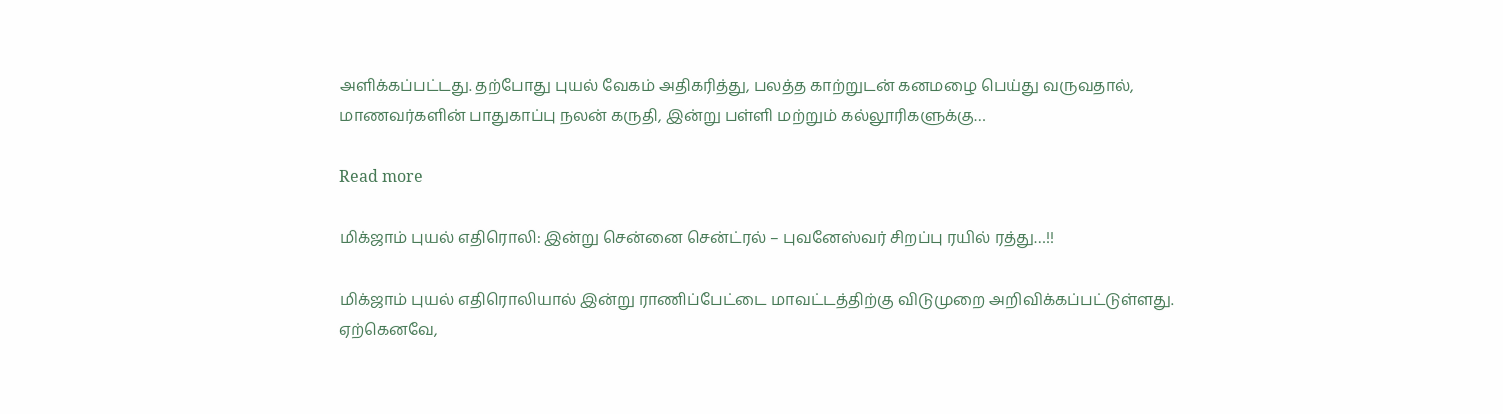அளிக்கப்பட்டது. தற்போது புயல் வேகம் அதிகரித்து, பலத்த காற்றுடன் கனமழை பெய்து வருவதால், மாணவர்களின் பாதுகாப்பு நலன் கருதி, இன்று பள்ளி மற்றும் கல்லூரிகளுக்கு…

Read more

மிக்ஜாம் புயல் எதிரொலி: இன்று சென்னை சென்ட்ரல் – புவனேஸ்வர் சிறப்பு ரயில் ரத்து…!!

மிக்ஜாம் புயல் எதிரொலியால் இன்று ராணிப்பேட்டை மாவட்டத்திற்கு விடுமுறை அறிவிக்கப்பட்டுள்ளது. ஏற்கெனவே,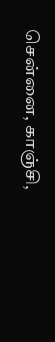சென்னை, காஞ்சி,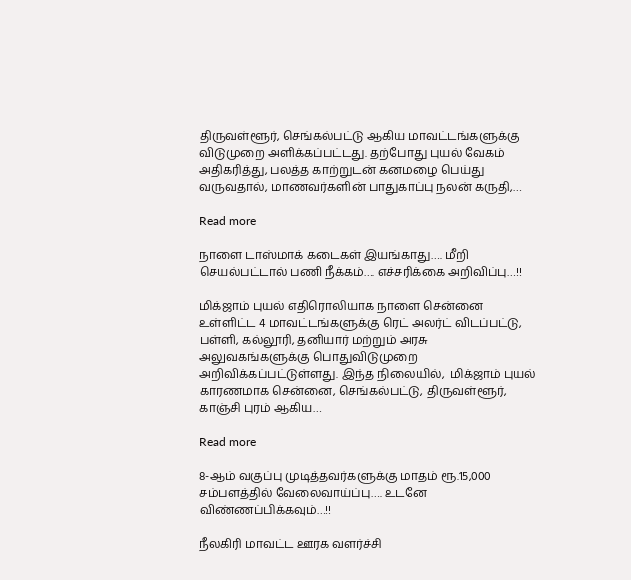திருவள்ளூர், செங்கல்பட்டு ஆகிய மாவட்டங்களுக்கு விடுமுறை அளிக்கப்பட்டது. தற்போது புயல் வேகம் அதிகரித்து, பலத்த காற்றுடன் கனமழை பெய்து வருவதால், மாணவர்களின் பாதுகாப்பு நலன் கருதி,…

Read more

நாளை டாஸ்மாக் கடைகள் இயங்காது…. மீறி செயல்பட்டால் பணி நீக்கம்…. எச்சரிக்கை அறிவிப்பு…!!

மிக்ஜாம் புயல் எதிரொலியாக நாளை சென்னை உள்ளிட்ட 4 மாவட்டங்களுக்கு ரெட் அலர்ட் விடப்பட்டு, பள்ளி, கல்லூரி, தனியார் மற்றும் அரசு அலுவகங்களுக்கு பொதுவிடுமுறை அறிவிக்கப்பட்டுள்ளது. இந்த நிலையில்,  மிக்ஜாம் புயல் காரணமாக சென்னை, செங்கல்பட்டு, திருவள்ளூர், காஞ்சி புரம் ஆகிய…

Read more

8-ஆம் வகுப்பு முடித்தவர்களுக்கு மாதம் ரூ.15,000 சம்பளத்தில் வேலைவாய்ப்பு…. உடனே விண்ணப்பிக்கவும்…!!

நீலகிரி மாவட்ட ஊரக வளர்ச்சி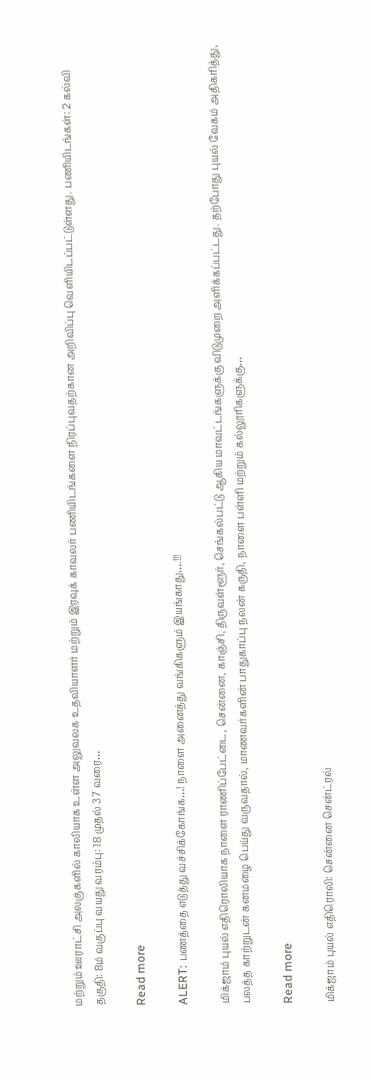மற்றும் ஊராட்சி அலகுகளில் காலியாக உள்ள அலுவலக உதவியாளர் மற்றும் இரவுக் காவலர் பணியிடங்களை நிரப்புவதற்கான அறிவிப்பு வெளியிடப்பட்டுள்ளது. பணியிடங்கள்: 2 கல்வி தகுதி: 8ம் வகுப்பு வயது வரம்பு: 18 முதல் 37 வரை…

Read more

ALERT: பணத்தை எடுத்து வச்சிக்கோங்க…! நாளை அனைத்து வங்கிகளும் இயங்காது….!!!

மிக்ஜாம் புயல் எதிரொலியாக நாளை ராணிப்பேட்டை, சென்னை, காஞ்சி, திருவள்ளூர், செங்கல்பட்டு ஆகிய மாவட்டங்களுக்கு விடுமுறை அளிக்கப்பட்டது. தற்போது புயல் வேகம் அதிகரித்து, பலத்த காற்றுடன் கனமழை பெய்து வருவதால், மாணவர்களின் பாதுகாப்பு நலன் கருதி, நாளை பள்ளி மற்றும் கல்லூரிகளுக்கு…

Read more

மிக்ஜாம் புயல் எதிரொலி: சென்னை சென்ட்ரல்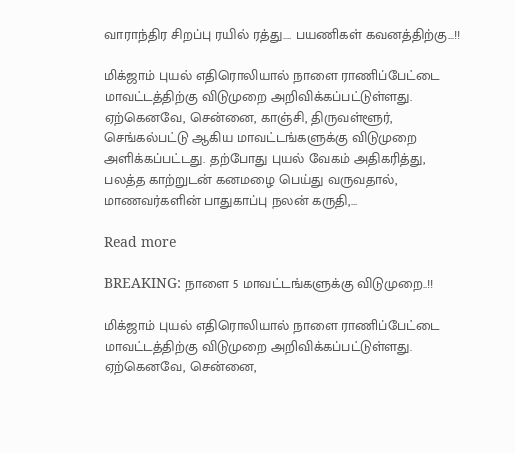வாராந்திர சிறப்பு ரயில் ரத்து…. பயணிகள் கவனத்திற்கு…!!

மிக்ஜாம் புயல் எதிரொலியால் நாளை ராணிப்பேட்டை மாவட்டத்திற்கு விடுமுறை அறிவிக்கப்பட்டுள்ளது. ஏற்கெனவே, சென்னை, காஞ்சி, திருவள்ளூர், செங்கல்பட்டு ஆகிய மாவட்டங்களுக்கு விடுமுறை அளிக்கப்பட்டது. தற்போது புயல் வேகம் அதிகரித்து, பலத்த காற்றுடன் கனமழை பெய்து வருவதால், மாணவர்களின் பாதுகாப்பு நலன் கருதி,…

Read more

BREAKING: நாளை 5 மாவட்டங்களுக்கு விடுமுறை..!!

மிக்ஜாம் புயல் எதிரொலியால் நாளை ராணிப்பேட்டை மாவட்டத்திற்கு விடுமுறை அறிவிக்கப்பட்டுள்ளது. ஏற்கெனவே, சென்னை,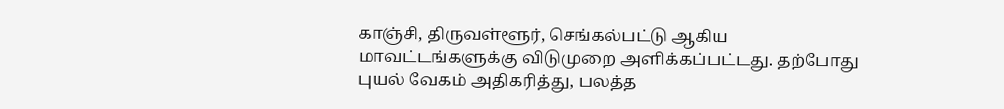காஞ்சி, திருவள்ளூர், செங்கல்பட்டு ஆகிய மாவட்டங்களுக்கு விடுமுறை அளிக்கப்பட்டது. தற்போது புயல் வேகம் அதிகரித்து, பலத்த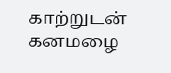காற்றுடன் கனமழை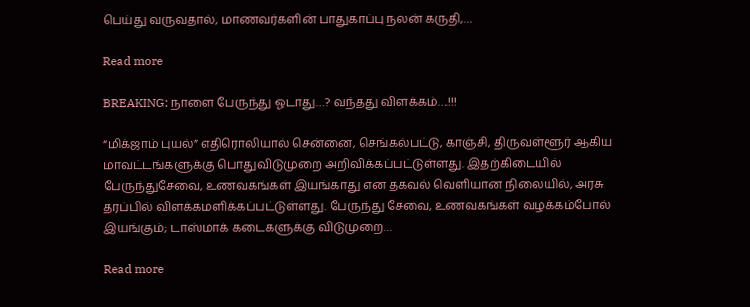பெய்து வருவதால், மாணவர்களின் பாதுகாப்பு நலன் கருதி,…

Read more

BREAKING: நாளை பேருந்து ஓடாது…? வந்தது விளக்கம்….!!!

“மிக்ஜாம் புயல்” எதிரொலியால் சென்னை, செங்கல்பட்டு, காஞ்சி, திருவள்ளூர் ஆகிய மாவட்டங்களுக்கு பொதுவிடுமுறை அறிவிக்கப்பட்டுள்ளது. இதற்கிடையில் பேருந்துசேவை, உணவகங்கள் இயங்காது என தகவல் வெளியான நிலையில், அரசு தரப்பில் விளக்கமளிக்கப்பட்டுள்ளது. பேருந்து சேவை, உணவகங்கள் வழக்கம்போல் இயங்கும்; டாஸ்மாக் கடைகளுக்கு விடுமுறை…

Read more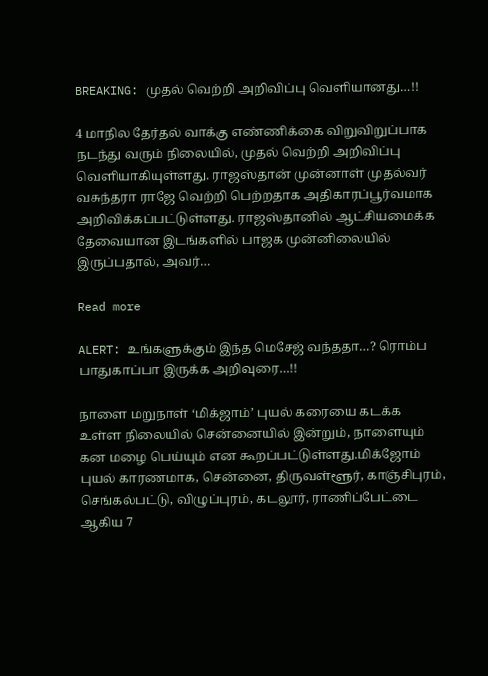BREAKING: முதல் வெற்றி அறிவிப்பு வெளியானது…!!

4 மாநில தேர்தல் வாக்கு எண்ணிக்கை விறுவிறுப்பாக நடந்து வரும் நிலையில், முதல் வெற்றி அறிவிப்பு வெளியாகியுள்ளது. ராஜஸ்தான் முன்னாள் முதல்வர் வசுந்தரா ராஜே வெற்றி பெற்றதாக அதிகாரப்பூர்வமாக அறிவிக்கப்பட்டுள்ளது. ராஜஸ்தானில் ஆட்சியமைக்க தேவையான இடங்களில் பாஜக முன்னிலையில் இருப்பதால், அவர்…

Read more

ALERT: உங்களுக்கும் இந்த மெசேஜ் வந்ததா…? ரொம்ப பாதுகாப்பா இருக்க அறிவுரை…!!

நாளை மறுநாள் ‘மிக்ஜாம்’ புயல் கரையை கடக்க உள்ள நிலையில் சென்னையில் இன்றும், நாளையும் கன மழை பெய்யும் என கூறப்பட்டுள்ளது.மிக்ஜோம் புயல் காரணமாக, சென்னை, திருவள்ளூர், காஞ்சிபுரம், செங்கல்பட்டு, விழுப்புரம், கடலூர், ராணிப்பேட்டை ஆகிய 7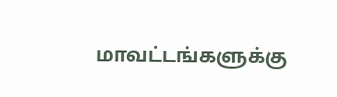மாவட்டங்களுக்கு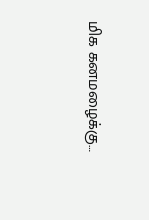மிக கனமழைக்கு…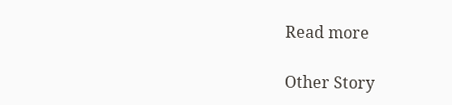Read more

Other Story